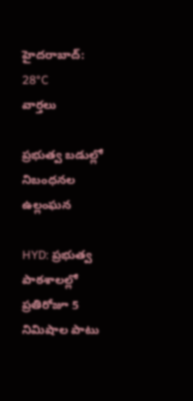హైదరాబాద్: 28°C
వార్తలు

ప్రభుత్వ బడుల్లో నిబంధనల ఉల్లంఘన

HYD: ప్రభుత్వ పాఠశాలల్లో ప్రతిరోజూ 5 నిమిషాల పాటు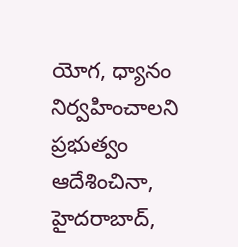యోగ, ధ్యానం నిర్వహించాలని ప్రభుత్వం ఆదేశించినా, హైదరాబాద్,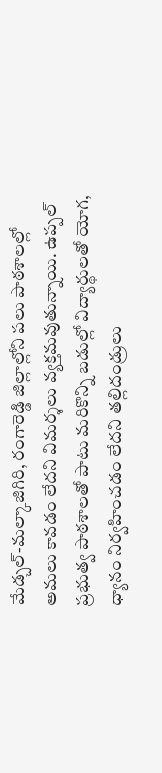మేడ్చల్-మల్కాజిగిరి, రంగారెడ్డి జిల్లాల్లోని పలు పాఠశాలల్లో అమలు కావడం లేదని విమర్శలు వ్యక్తమవుతున్నాయి. ఉప్పల్ ప్రభుత్వ పాఠశాలతో పాటు మరికొన్ని బడుల్లో విద్యార్థులతో యోగ, ధ్యానం నిర్వహించడం లేదని తల్లిదండ్రులు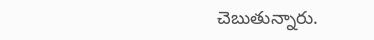చెబుతున్నారు.